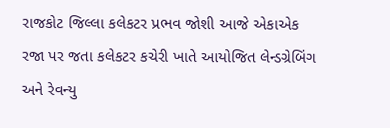રાજકોટ જિલ્લા કલેકટર પ્રભવ જોશી આજે એકાએક રજા પર જતા કલેકટર કચેરી ખાતે આયોજિત લેન્ડગ્રેબિંગ અને રેવન્યુ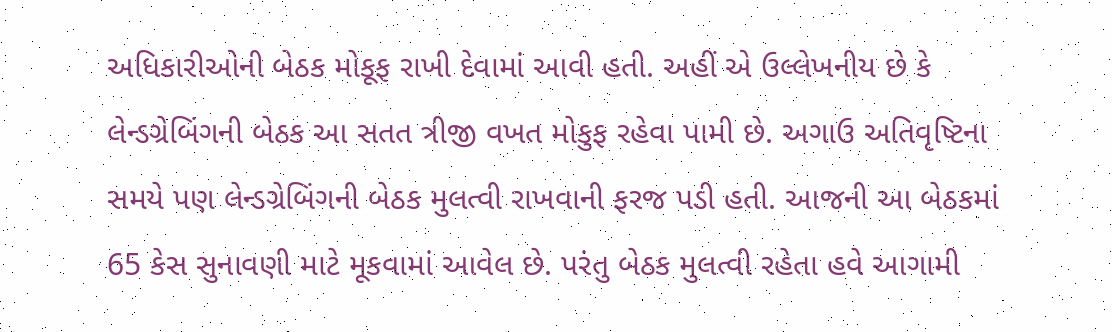અધિકારીઓની બેઠક મોકૂફ રાખી દેવામાં આવી હતી. અહીં એ ઉલ્લેખનીય છે કે લેન્ડગ્રેબિંગની બેઠક આ સતત ત્રીજી વખત મોકુફ રહેવા પામી છે. અગાઉ અતિવૃષ્ટિના સમયે પણ લેન્ડગ્રેબિંગની બેઠક મુલત્વી રાખવાની ફરજ પડી હતી. આજની આ બેઠકમાં 65 કેસ સુનાવણી માટે મૂકવામાં આવેલ છે. પરંતુ બેઠક મુલત્વી રહેતા હવે આગામી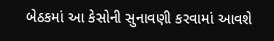બેઠકમાં આ કેસોની સુનાવણી કરવામાં આવશે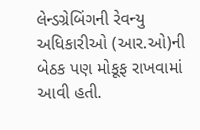લેન્ડગ્રેબિંગની રેવન્યુ અધિકારીઓ (આર.ઓ)ની બેઠક પણ મોકૂફ રાખવામાં આવી હતી.